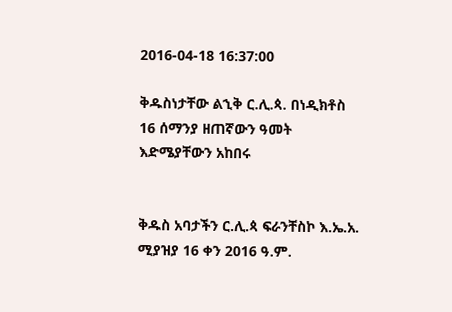2016-04-18 16:37:00

ቅዱስነታቸው ልኂቅ ር.ሊ.ጳ. በነዲክቶስ 16 ሰማንያ ዘጠኛውን ዓመት እድሜያቸውን አከበሩ


ቅዱስ አባታችን ር.ሊ.ጳ ፍራንቸስኮ እ.ኤ.አ. ሚያዝያ 16 ቀን 2016 ዓ.ም.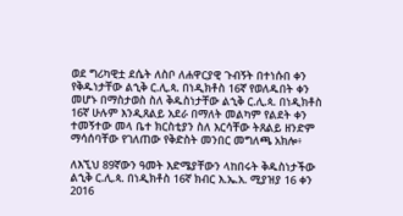ወደ ግሪካዊቷ ደሴት ለስቦ ለሐዋርያዊ ጉብኝት በተነሱበ ቀን የቅዱነታቸው ልኂቅ ር.ሊ.ጳ. በነዲክቶስ 16ኛ የወለዱበት ቀን መሆኑ በማስታወስ ስለ ቅዱስነታቸው ልኂቅ ር.ሊ.ጳ. በነዲክቶስ 16ኛ ሁሉም እንዲጸልይ አደራ በማለት መልካም የልደት ቀን ተመኝተው መላ ቤተ ክርስቲያን ስለ እርሳቸው ትጸልይ ዘንድም ማሳሰባቸው የገለጠው የቅድስት መንበር መግለጫ አክሎ፥

ለእኚህ 89ኛውን ዓመት እድሜያቸውን ላከበሩት ቅዱስነታችው ልኂቅ ር.ሊ.ጳ. በነዲክቶስ 16ኛ ክብር እ.ኤ.አ. ሚያዝያ 16 ቀን 2016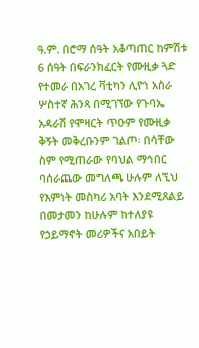ዓ.ም. በሮማ ሰዓት አቆጣጠር ከምሽቱ 6 ሰዓት በፍራንክፈርት የሙዚቃ ጓድ የተመራ በአገረ ቫቲካን ሊዮነ አስራ ሦስተኛ ሕንጻ በሚገኘው የጉባኤ አዳራሽ የሞዛርት ጥዑም የሙዚቃ ቅኝት መቅረቡንም ገልጦ፡ በሳቸው ስም የሚጠራው የባህል ማኅበር ባሰራጨው መግለጫ ሁሉም ለኚህ የእምነት መስካሪ አባት እንደሚጸልይ በመታመን ከሁሉም ከተለያዩ የኃይማኖት መሪዎችና አበይት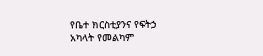የቤተ ክርስቲያንና የፍትኃ አካላት የመልካም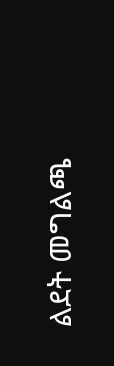ልደት መግልጫ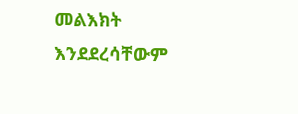መልእክት እንደደረሳቸውም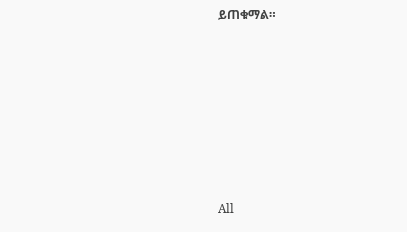ይጠቁማል።








All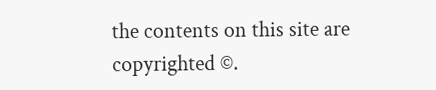the contents on this site are copyrighted ©.